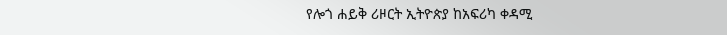የሎጎ ሐይቅ ሪዞርት ኢትዮጵያ ከአፍሪካ ቀዳሚ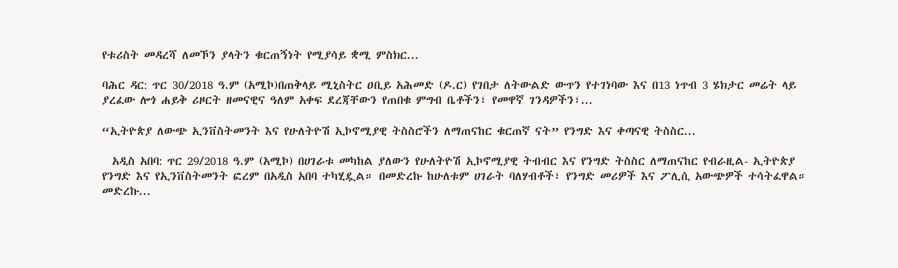የቱሪስት መዳረሻ ለመኾን ያላትን ቁርጠኝነት የሚያሳይ ቋሚ ምስክር...

ባሕር ዳር: ጥር 30/2018 ዓ.ም (አሚኮ)በጠቅላይ ሚኒስትር ዐቢይ አሕመድ (ዶ.ር) የገበታ ለትውልድ ውጥን የተገነባው እና በ13 ነጥብ 3 ሄክታር መሬት ላይ ያረፈው ሎጎ ሐይቅ ሪዞርት ዘመናዊና ዓለም አቀፍ ደረጃቸውን የጠበቁ ምግብ ቤቶችን፣ የመዋኛ ገንዳዎችን፣...

“ኢትዮጵያ ለውጭ ኢንቨስትመንት እና የሁለትዮሽ ኢኮኖሚያዊ ትስስሮችን ለማጠናከር ቁርጠኛ ናት” የንግድ እና ቀጣናዊ ትስስር...

  አዲስ አበባ: ጥር 29/2018 ዓ.ም (አሚኮ) በሀገራቱ መካከል ያለውን የሁለትዮሽ ኢኮኖሚያዊ ትብብር እና የንግድ ትስስር ለማጠናከር የብራዚል- ኢትዮጵያ የንግድ እና የኢንቨስትመንት ፎረም በአዲስ አበባ ተካሂዷል። በመድረኩ ከሁለቱም ሀገራት ባለሃብቶች፣ የንግድ መሪዎች እና ፖሊሲ አውጭዎች ተሳትፈዋል። መድረኩ...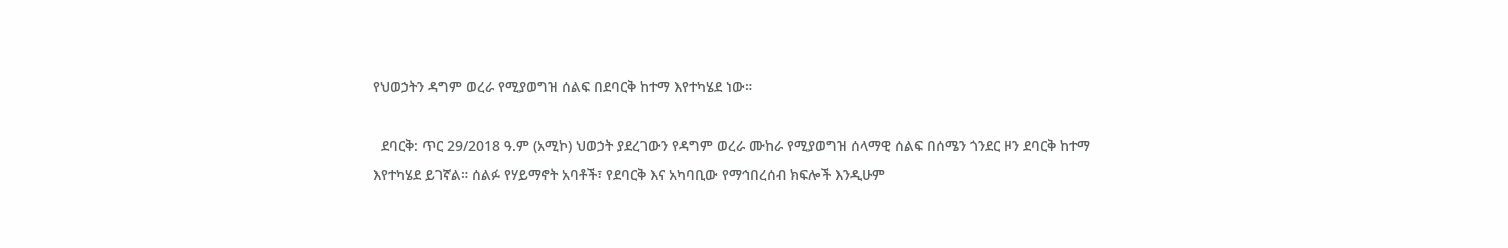የህወኃትን ዳግም ወረራ የሚያወግዝ ሰልፍ በደባርቅ ከተማ እየተካሄደ ነው።

  ደባርቅ: ጥር 29/2018 ዓ.ም (አሚኮ) ህወኃት ያደረገውን የዳግም ወረራ ሙከራ የሚያወግዝ ሰላማዊ ሰልፍ በሰሜን ጎንደር ዞን ደባርቅ ከተማ እየተካሄደ ይገኛል። ሰልፉ የሃይማኖት አባቶች፣ የደባርቅ እና አካባቢው የማኅበረሰብ ክፍሎች እንዲሁም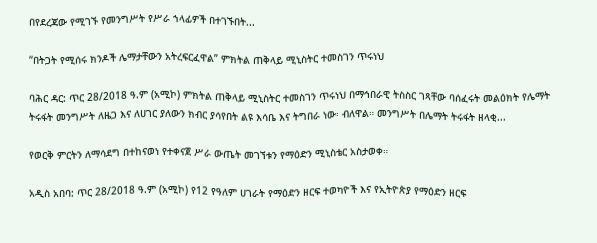በየደረጃው የሚገኙ የመንግሥት የሥራ ኀላፊዎች በተገኙበት...

“በትጋት የሚሰሩ ክንዶች ሌማታቸውን አትረፍርፈዋል” ምክትል ጠቅላይ ሚኒስትር ተመስገን ጥሩነህ

ባሕር ዳር: ጥር 28/2018 ዓ.ም (አሚኮ) ምክትል ጠቅላይ ሚኒስትር ተመስገን ጥሩነህ በማኅበራዊ ትስስር ገጻቸው ባሰፈሩት መልዕክት የሌማት ትሩፋት መንግሥት ለዜጋ እና ለሀገር ያለውን ክብር ያሳየበት ልዩ እሳቤ እና ትግበራ ነው፡ ብለዋል። መንግሥት በሌማት ትሩፋት ዘላቂ...

የወርቅ ምርትን ለማሳደግ በተከናወነ የተቀናጀ ሥራ ውጤት መገኘቱን የማዕድን ሚኒስቴር አስታወቀ።

አዲስ አበባ: ጥር 28/2018 ዓ.ም (አሚኮ) የ12 የዓለም ሀገራት የማዕድን ዘርፍ ተወካዮች እና የኢትዮጵያ የማዕድን ዘርፍ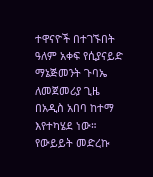ተዋናዮች በተገኙበት ዓለም አቀፍ የሲያናይድ ማኔጅመንት ጉባኤ ለመጀመሪያ ጊዜ በአዲስ አበባ ከተማ እየተካሄደ ነው። የውይይት መድረኩ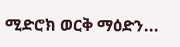ሚድሮክ ወርቅ ማዕድን...